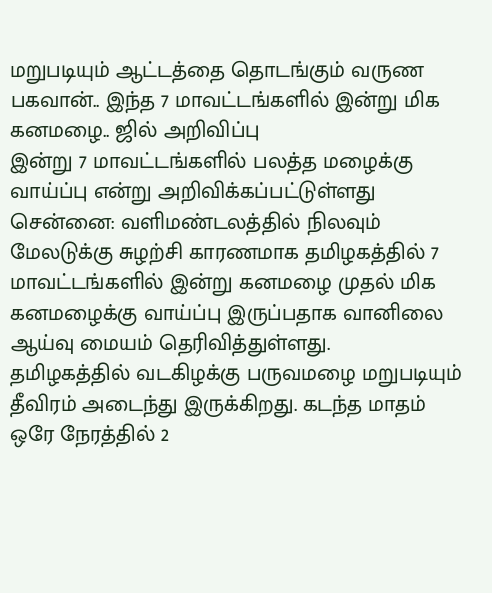மறுபடியும் ஆட்டத்தை தொடங்கும் வருண பகவான்.. இந்த 7 மாவட்டங்களில் இன்று மிக கனமழை.. ஜில் அறிவிப்பு
இன்று 7 மாவட்டங்களில் பலத்த மழைக்கு வாய்ப்பு என்று அறிவிக்கப்பட்டுள்ளது
சென்னை: வளிமண்டலத்தில் நிலவும் மேலடுக்கு சுழற்சி காரணமாக தமிழகத்தில் 7 மாவட்டங்களில் இன்று கனமழை முதல் மிக கனமழைக்கு வாய்ப்பு இருப்பதாக வானிலை ஆய்வு மையம் தெரிவித்துள்ளது.
தமிழகத்தில் வடகிழக்கு பருவமழை மறுபடியும் தீவிரம் அடைந்து இருக்கிறது. கடந்த மாதம் ஒரே நேரத்தில் 2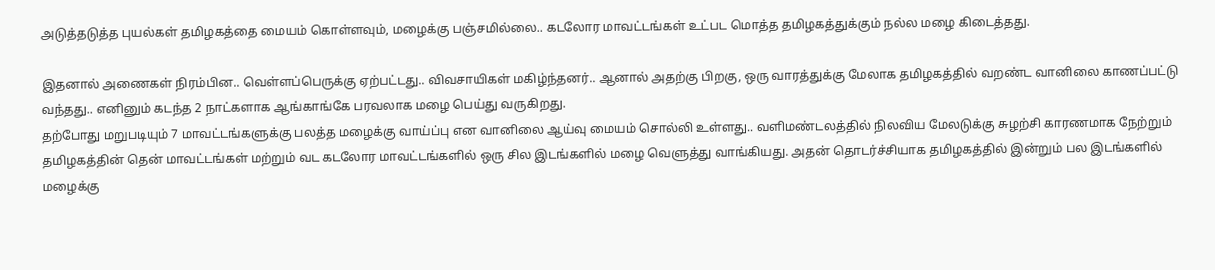அடுத்தடுத்த புயல்கள் தமிழகத்தை மையம் கொள்ளவும், மழைக்கு பஞ்சமில்லை.. கடலோர மாவட்டங்கள் உட்பட மொத்த தமிழகத்துக்கும் நல்ல மழை கிடைத்தது.

இதனால் அணைகள் நிரம்பின.. வெள்ளப்பெருக்கு ஏற்பட்டது.. விவசாயிகள் மகிழ்ந்தனர்.. ஆனால் அதற்கு பிறகு, ஒரு வாரத்துக்கு மேலாக தமிழகத்தில் வறண்ட வானிலை காணப்பட்டு வந்தது.. எனினும் கடந்த 2 நாட்களாக ஆங்காங்கே பரவலாக மழை பெய்து வருகிறது.
தற்போது மறுபடியும் 7 மாவட்டங்களுக்கு பலத்த மழைக்கு வாய்ப்பு என வானிலை ஆய்வு மையம் சொல்லி உள்ளது.. வளிமண்டலத்தில் நிலவிய மேலடுக்கு சுழற்சி காரணமாக நேற்றும் தமிழகத்தின் தென் மாவட்டங்கள் மற்றும் வட கடலோர மாவட்டங்களில் ஒரு சில இடங்களில் மழை வெளுத்து வாங்கியது. அதன் தொடர்ச்சியாக தமிழகத்தில் இன்றும் பல இடங்களில் மழைக்கு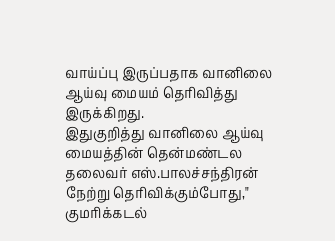வாய்ப்பு இருப்பதாக வானிலை ஆய்வு மையம் தெரிவித்து இருக்கிறது.
இதுகுறித்து வானிலை ஆய்வு மையத்தின் தென்மண்டல தலைவர் எஸ்.பாலச்சந்திரன் நேற்று தெரிவிக்கும்போது," குமரிக்கடல்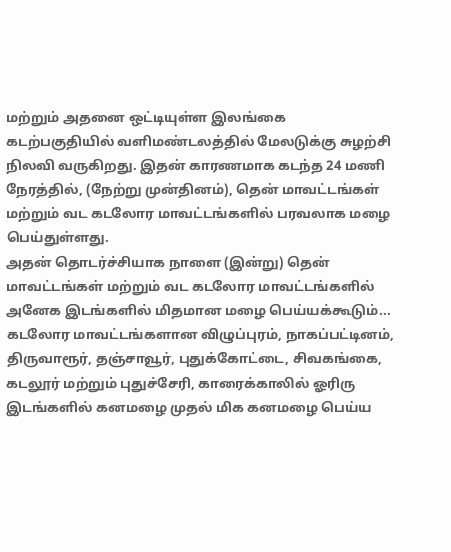மற்றும் அதனை ஒட்டியுள்ள இலங்கை கடற்பகுதியில் வளிமண்டலத்தில் மேலடுக்கு சுழற்சி நிலவி வருகிறது. இதன் காரணமாக கடந்த 24 மணி நேரத்தில், (நேற்று முன்தினம்), தென் மாவட்டங்கள் மற்றும் வட கடலோர மாவட்டங்களில் பரவலாக மழை பெய்துள்ளது.
அதன் தொடர்ச்சியாக நாளை (இன்று) தென் மாவட்டங்கள் மற்றும் வட கடலோர மாவட்டங்களில் அனேக இடங்களில் மிதமான மழை பெய்யக்கூடும்... கடலோர மாவட்டங்களான விழுப்புரம், நாகப்பட்டினம், திருவாரூர், தஞ்சாவூர், புதுக்கோட்டை, சிவகங்கை, கடலூர் மற்றும் புதுச்சேரி, காரைக்காலில் ஓரிரு இடங்களில் கனமழை முதல் மிக கனமழை பெய்ய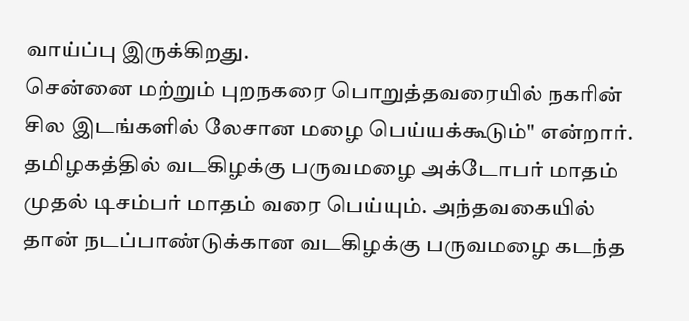வாய்ப்பு இருக்கிறது.
சென்னை மற்றும் புறநகரை பொறுத்தவரையில் நகரின் சில இடங்களில் லேசான மழை பெய்யக்கூடும்" என்றார். தமிழகத்தில் வடகிழக்கு பருவமழை அக்டோபர் மாதம் முதல் டிசம்பர் மாதம் வரை பெய்யும். அந்தவகையில் தான் நடப்பாண்டுக்கான வடகிழக்கு பருவமழை கடந்த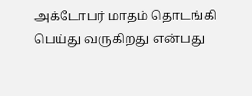அக்டோபர் மாதம் தொடங்கி பெய்து வருகிறது என்பது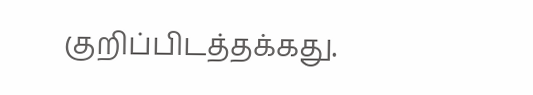குறிப்பிடத்தக்கது.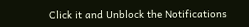Click it and Unblock the Notifications